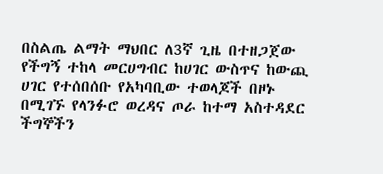በስልጤ ልማት ማህበር ለ3ኛ ጊዜ በተዘጋጀው የችግኝ ተከላ መርሀግብር ከሀገር ውስጥና ከውጪ ሀገር የተሰበሰቡ የአካባቢው ተወላጆች በዞኑ በሚገኙ የላንፉሮ ወረዳና ጦራ ከተማ አስተዳደር ችግኞችን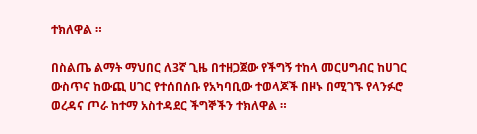ተክለዋል ።

በስልጤ ልማት ማህበር ለ3ኛ ጊዜ በተዘጋጀው የችግኝ ተከላ መርሀግብር ከሀገር ውስጥና ከውጪ ሀገር የተሰበሰቡ የአካባቢው ተወላጆች በዞኑ በሚገኙ የላንፉሮ ወረዳና ጦራ ከተማ አስተዳደር ችግኞችን ተክለዋል ።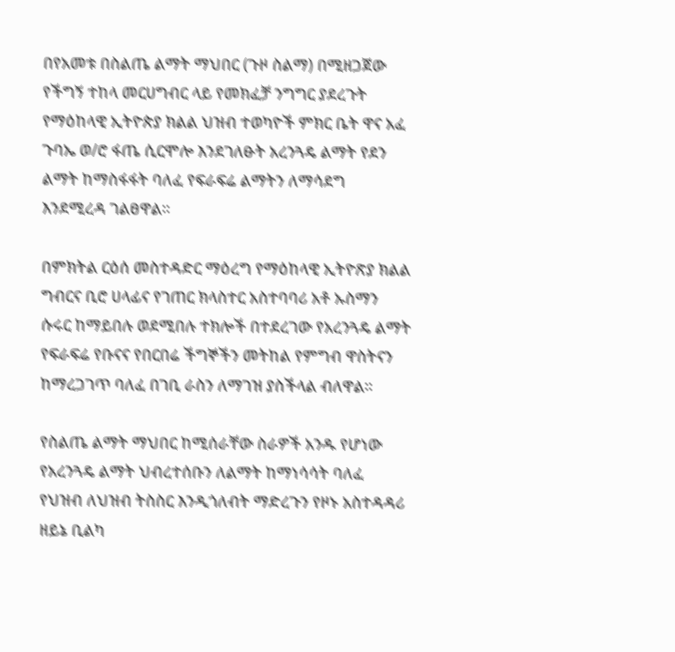በየአመቱ በስልጤ ልማት ማህበር (ጉዞ ስልማ) በሚዘጋጀው የችግኝ ተከላ መርሀግብር ላይ የመክፈቻ ንግግር ያደረጉት የማዕከላዊ ኢትዮጵያ ክልል ህዝብ ተወካዮች ምክር ቤት ዋና አፈ ጉባኤ ወ/ሮ ፋጤ ሲርሞሎ እንደገለፁት አረንጓዴ ልማት የደን ልማት ከማስፋፋት ባለፈ የፍራፍሬ ልማትን ለማሳደግ እንደሚረዳ ገልፀዋል።

በምክትል ርዕሰ መስተዳድር ማዕረግ የማዕከላዊ ኢትዮጽያ ክልል ግብርና ቢሮ ሀላፊና የገጠር ክላስተር አስተባባሪ አቶ ኡስማን ሱሩር ከማይበሉ ወደሚበሉ ተክሎች በተደረገው የአረንጓዴ ልማት የፍራፍሬ የቡናና የበርበሬ ችግኞችን መትከል የምግብ ዋስትናን  ከማረጋገጥ ባለፈ በገቢ ራስን ለማገዝ ያስችላል ብለዋል።

የስልጤ ልማት ማህበር ከሚሰራቸው ስራዎች አንዱ የሆነው የአረንጓዴ ልማት ህብረተሰቡን ለልማት ከማነሳሳት ባለፈ የህዝብ ለህዝብ ትስስር እንዲጎለብት ማድረጉን የዞኑ አስተዳዳሪ ዘይኔ ቢልካ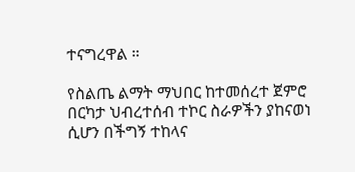ተናግረዋል ።

የስልጤ ልማት ማህበር ከተመሰረተ ጀምሮ በርካታ ህብረተሰብ ተኮር ስራዎችን ያከናወነ ሲሆን በችግኝ ተከላና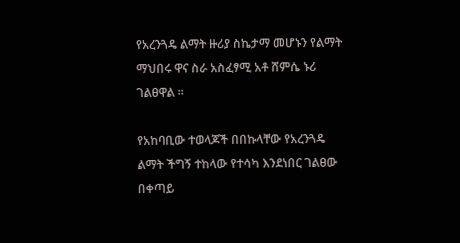የአረንጓዴ ልማት ዙሪያ ስኬታማ መሆኑን የልማት ማህበሩ ዋና ስራ አስፈፃሚ አቶ ሸምሴ ኑሪ ገልፀዋል ።

የአከባቢው ተወላጆች በበኩላቸው የአረንጓዴ ልማት ችግኝ ተከላው የተሳካ እንደነበር ገልፀው በቀጣይ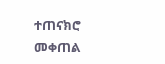ተጠናክሮ መቀጠል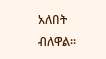አለበት ብለዋል፡፡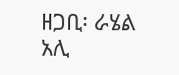ዘጋቢ፡ ራሄል አሊ